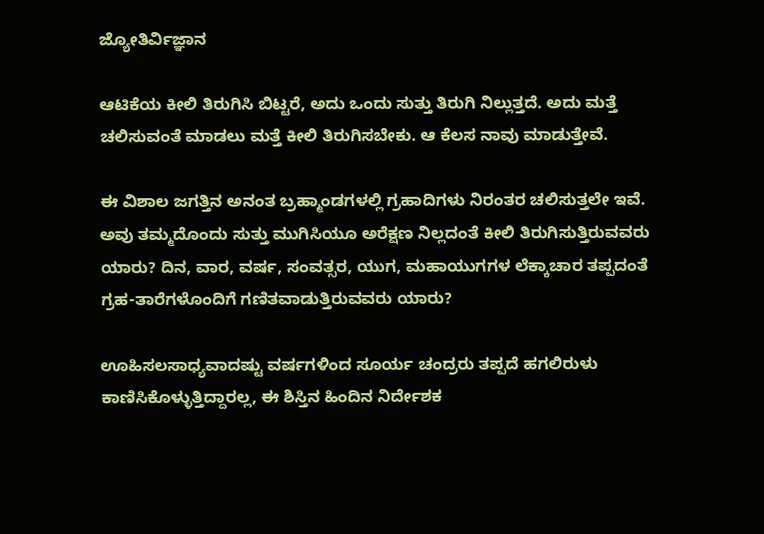ಜ್ಯೋತಿರ್ವಿಜ್ಞಾನ

ಆಟಿಕೆಯ ಕೀಲಿ ತಿರುಗಿಸಿ ಬಿಟ್ಟರೆ, ಅದು ಒಂದು ಸುತ್ತು ತಿರುಗಿ ನಿಲ್ಲುತ್ತದೆ. ಅದು ಮತ್ತೆ ಚಲಿಸುವಂತೆ ಮಾಡಲು ಮತ್ತೆ ಕೀಲಿ ತಿರುಗಿಸಬೇಕು. ಆ ಕೆಲಸ ನಾವು ಮಾಡುತ್ತೇವೆ.

ಈ ವಿಶಾಲ ಜಗತ್ತಿನ ಅನಂತ ಬ್ರಹ್ಮಾಂಡಗಳಲ್ಲಿ ಗ್ರಹಾದಿಗಳು ನಿರಂತರ ಚಲಿಸುತ್ತಲೇ ಇವೆ. ಅವು ತಮ್ಮದೊಂದು ಸುತ್ತು ಮುಗಿಸಿಯೂ ಅರೆಕ್ಷಣ ನಿಲ್ಲದಂತೆ ಕೀಲಿ ತಿರುಗಿಸುತ್ತಿರುವವರು ಯಾರು? ದಿನ, ವಾರ, ವರ್ಷ, ಸಂವತ್ಸರ, ಯುಗ, ಮಹಾಯುಗಗಳ ಲೆಕ್ಕಾಚಾರ ತಪ್ಪದಂತೆ ಗ್ರಹ-ತಾರೆಗಳೊಂದಿಗೆ ಗಣಿತವಾಡುತ್ತಿರುವವರು ಯಾರು?

ಊಹಿಸಲಸಾಧ್ಯವಾದಷ್ಟು ವರ್ಷಗಳಿಂದ ಸೂರ್ಯ ಚಂದ್ರರು ತಪ್ಪದೆ ಹಗಲಿರುಳು ಕಾಣಿಸಿಕೊಳ್ಳುತ್ತಿದ್ದಾರಲ್ಲ, ಈ ಶಿಸ್ತಿನ ಹಿಂದಿನ ನಿರ್ದೇಶಕ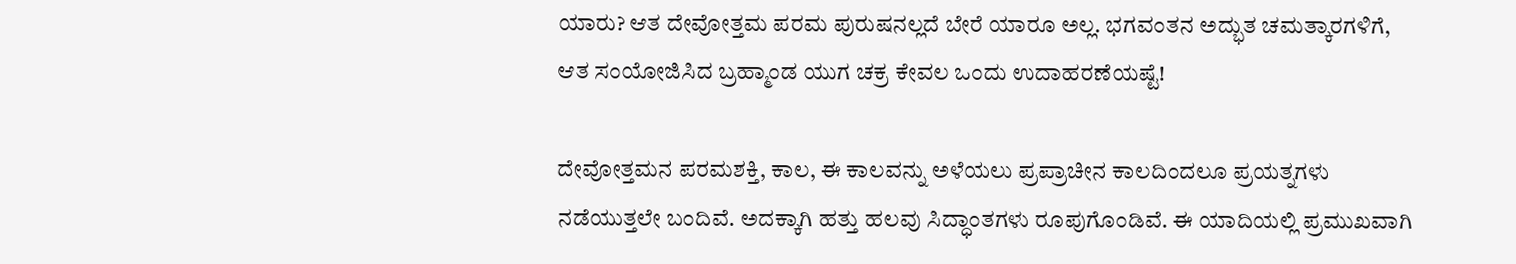ಯಾರು? ಆತ ದೇವೋತ್ತಮ ಪರಮ ಪುರುಷನಲ್ಲದೆ ಬೇರೆ ಯಾರೂ ಅಲ್ಲ. ಭಗವಂತನ ಅದ್ಭುತ ಚಮತ್ಕಾರಗಳಿಗೆ, ಆತ ಸಂಯೋಜಿಸಿದ ಬ್ರಹ್ಮಾಂಡ ಯುಗ ಚಕ್ರ ಕೇವಲ ಒಂದು ಉದಾಹರಣೆಯಷ್ಟೆ!

ದೇವೋತ್ತಮನ ಪರಮಶಕ್ತಿ, ಕಾಲ, ಈ ಕಾಲವನ್ನು ಅಳೆಯಲು ಪ್ರಪ್ರಾಚೀನ ಕಾಲದಿಂದಲೂ ಪ್ರಯತ್ನಗಳು ನಡೆಯುತ್ತಲೇ ಬಂದಿವೆ. ಅದಕ್ಕಾಗಿ ಹತ್ತು ಹಲವು ಸಿದ್ಧಾಂತಗಳು ರೂಪುಗೊಂಡಿವೆ. ಈ ಯಾದಿಯಲ್ಲಿ ಪ್ರಮುಖವಾಗಿ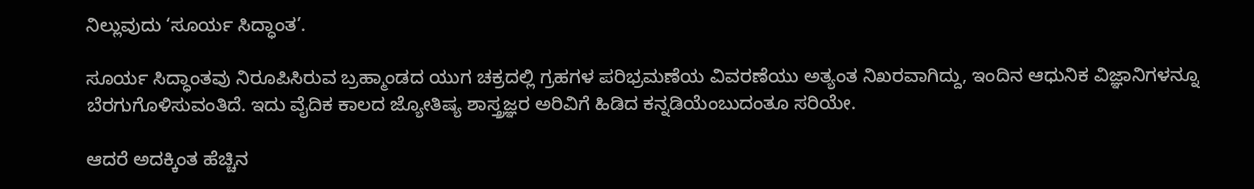ನಿಲ್ಲುವುದು ‘ಸೂರ್ಯ ಸಿದ್ಧಾಂತ’.

ಸೂರ್ಯ ಸಿದ್ಧಾಂತವು ನಿರೂಪಿಸಿರುವ ಬ್ರಹ್ಮಾಂಡದ ಯುಗ ಚಕ್ರದಲ್ಲಿ ಗ್ರಹಗಳ ಪರಿಭ್ರಮಣೆಯ ವಿವರಣೆಯು ಅತ್ಯಂತ ನಿಖರವಾಗಿದ್ದು, ಇಂದಿನ ಆಧುನಿಕ ವಿಜ್ಞಾನಿಗಳನ್ನೂ ಬೆರಗುಗೊಳಿಸುವಂತಿದೆ. ಇದು ವೈದಿಕ ಕಾಲದ ಜ್ಯೋತಿಷ್ಯ ಶಾಸ್ತ್ರಜ್ಞರ ಅರಿವಿಗೆ ಹಿಡಿದ ಕನ್ನಡಿಯೆಂಬುದಂತೂ ಸರಿಯೇ.

ಆದರೆ ಅದಕ್ಕಿಂತ ಹೆಚ್ಚಿನ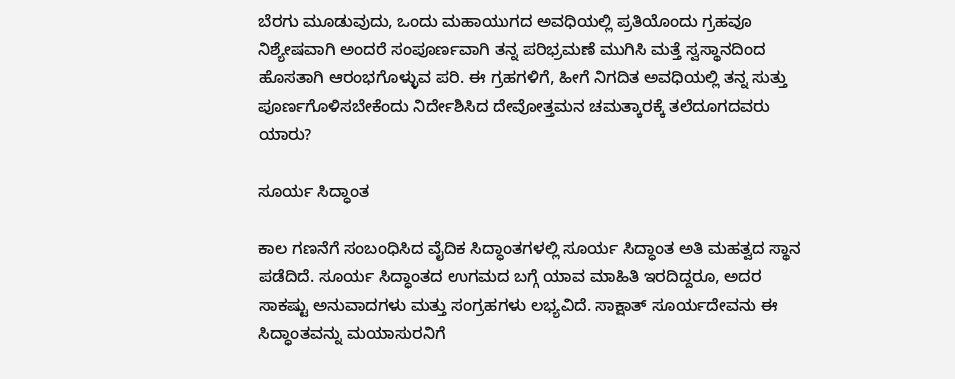ಬೆರಗು ಮೂಡುವುದು, ಒಂದು ಮಹಾಯುಗದ ಅವಧಿಯಲ್ಲಿ ಪ್ರತಿಯೊಂದು ಗ್ರಹವೂ ನಿಶ್ಯೇಷವಾಗಿ ಅಂದರೆ ಸಂಪೂರ್ಣವಾಗಿ ತನ್ನ ಪರಿಭ್ರಮಣೆ ಮುಗಿಸಿ ಮತ್ತೆ ಸ್ವಸ್ಥಾನದಿಂದ ಹೊಸತಾಗಿ ಆರಂಭಗೊಳ್ಳುವ ಪರಿ. ಈ ಗ್ರಹಗಳಿಗೆ, ಹೀಗೆ ನಿಗದಿತ ಅವಧಿಯಲ್ಲಿ ತನ್ನ ಸುತ್ತು ಪೂರ್ಣಗೊಳಿಸಬೇಕೆಂದು ನಿರ್ದೇಶಿಸಿದ ದೇವೋತ್ತಮನ ಚಮತ್ಕಾರಕ್ಕೆ ತಲೆದೂಗದವರು ಯಾರು?

ಸೂರ್ಯ ಸಿದ್ಧಾಂತ

ಕಾಲ ಗಣನೆಗೆ ಸಂಬಂಧಿಸಿದ ವೈದಿಕ ಸಿದ್ಧಾಂತಗಳಲ್ಲಿ ಸೂರ್ಯ ಸಿದ್ಧಾಂತ ಅತಿ ಮಹತ್ವದ ಸ್ಥಾನ ಪಡೆದಿದೆ. ಸೂರ್ಯ ಸಿದ್ಧಾಂತದ ಉಗಮದ ಬಗ್ಗೆ ಯಾವ ಮಾಹಿತಿ ಇರದಿದ್ದರೂ, ಅದರ ಸಾಕಷ್ಟು ಅನುವಾದಗಳು ಮತ್ತು ಸಂಗ್ರಹಗಳು ಲಭ್ಯವಿದೆ. ಸಾಕ್ಷಾತ್ ಸೂರ್ಯದೇವನು ಈ ಸಿದ್ಧಾಂತವನ್ನು ಮಯಾಸುರನಿಗೆ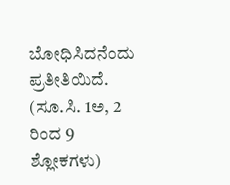ಬೋಧಿಸಿದನೆಂದು ಪ್ರತೀತಿಯಿದೆ. (ಸೂ.ಸಿ. 1ಅ, 2 ರಿಂದ 9 ಶ್ಲೋಕಗಳು)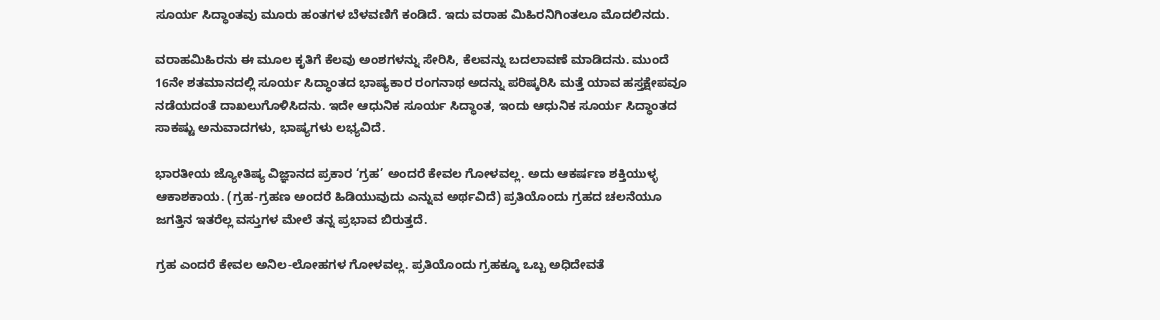ಸೂರ್ಯ ಸಿದ್ಧಾಂತವು ಮೂರು ಹಂತಗಳ ಬೆಳವಣಿಗೆ ಕಂಡಿದೆ. ಇದು ವರಾಹ ಮಿಹಿರನಿಗಿಂತಲೂ ಮೊದಲಿನದು.

ವರಾಹಮಿಹಿರನು ಈ ಮೂಲ ಕೃತಿಗೆ ಕೆಲವು ಅಂಶಗಳನ್ನು ಸೇರಿಸಿ, ಕೆಲವನ್ನು ಬದಲಾವಣೆ ಮಾಡಿದನು. ಮುಂದೆ 16ನೇ ಶತಮಾನದಲ್ಲಿ ಸೂರ್ಯ ಸಿದ್ಧಾಂತದ ಭಾಷ್ಯಕಾರ ರಂಗನಾಥ ಅದನ್ನು ಪರಿಷ್ಕರಿಸಿ ಮತ್ತೆ ಯಾವ ಹಸ್ತಕ್ಷೇಪವೂ ನಡೆಯದಂತೆ ದಾಖಲುಗೊಳಿಸಿದನು. ಇದೇ ಆಧುನಿಕ ಸೂರ್ಯ ಸಿದ್ಧಾಂತ, ಇಂದು ಆಧುನಿಕ ಸೂರ್ಯ ಸಿದ್ಧಾಂತದ ಸಾಕಷ್ಟು ಅನುವಾದಗಳು, ಭಾಷ್ಯಗಳು ಲಭ್ಯವಿದೆ.

ಭಾರತೀಯ ಜ್ಯೋತಿಷ್ಯ ವಿಜ್ಞಾನದ ಪ್ರಕಾರ ‘ಗ್ರಹ’ ಅಂದರೆ ಕೇವಲ ಗೋಳವಲ್ಲ. ಅದು ಆಕರ್ಷಣ ಶಕ್ತಿಯುಳ್ಳ ಆಕಾಶಕಾಯ. (ಗ್ರಹ-ಗ್ರಹಣ ಅಂದರೆ ಹಿಡಿಯುವುದು ಎನ್ನುವ ಅರ್ಥವಿದೆ) ಪ್ರತಿಯೊಂದು ಗ್ರಹದ ಚಲನೆಯೂ ಜಗತ್ತಿನ ಇತರೆಲ್ಲ ವಸ್ತುಗಳ ಮೇಲೆ ತನ್ನ ಪ್ರಭಾವ ಬಿರುತ್ತದೆ.

ಗ್ರಹ ಎಂದರೆ ಕೇವಲ ಅನಿಲ-ಲೋಹಗಳ ಗೋಳವಲ್ಲ. ಪ್ರತಿಯೊಂದು ಗ್ರಹಕ್ಕೂ ಒಬ್ಬ ಅಧಿದೇವತೆ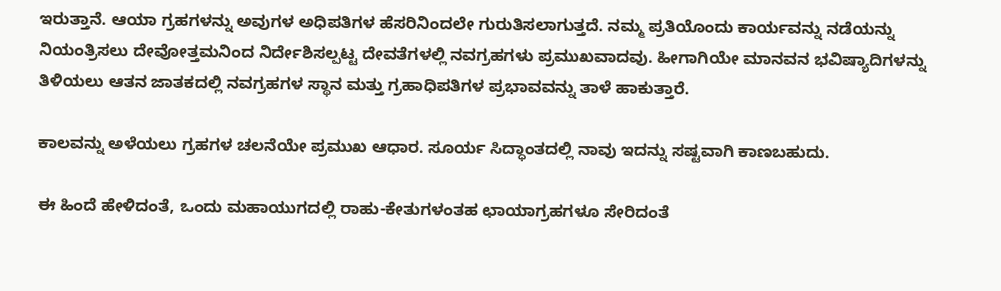ಇರುತ್ತಾನೆ. ಆಯಾ ಗ್ರಹಗಳನ್ನು ಅವುಗಳ ಅಧಿಪತಿಗಳ ಹೆಸರಿನಿಂದಲೇ ಗುರುತಿಸಲಾಗುತ್ತದೆ. ನಮ್ಮ ಪ್ರತಿಯೊಂದು ಕಾರ್ಯವನ್ನು ನಡೆಯನ್ನು ನಿಯಂತ್ರಿಸಲು ದೇವೋತ್ತಮನಿಂದ ನಿರ್ದೇಶಿಸಲ್ಪಟ್ಟ ದೇವತೆಗಳಲ್ಲಿ ನವಗ್ರಹಗಳು ಪ್ರಮುಖವಾದವು. ಹೀಗಾಗಿಯೇ ಮಾನವನ ಭವಿಷ್ಯಾದಿಗಳನ್ನು ತಿಳಿಯಲು ಆತನ ಜಾತಕದಲ್ಲಿ ನವಗ್ರಹಗಳ ಸ್ಥಾನ ಮತ್ತು ಗ್ರಹಾಧಿಪತಿಗಳ ಪ್ರಭಾವವನ್ನು ತಾಳೆ ಹಾಕುತ್ತಾರೆ.

ಕಾಲವನ್ನು ಅಳೆಯಲು ಗ್ರಹಗಳ ಚಲನೆಯೇ ಪ್ರಮುಖ ಆಧಾರ. ಸೂರ್ಯ ಸಿದ್ಧಾಂತದಲ್ಲಿ ನಾವು ಇದನ್ನು ಸಷ್ಟವಾಗಿ ಕಾಣಬಹುದು.

ಈ ಹಿಂದೆ ಹೇಳಿದಂತೆ, ಒಂದು ಮಹಾಯುಗದಲ್ಲಿ ರಾಹು-ಕೇತುಗಳಂತಹ ಛಾಯಾಗ್ರಹಗಳೂ ಸೇರಿದಂತೆ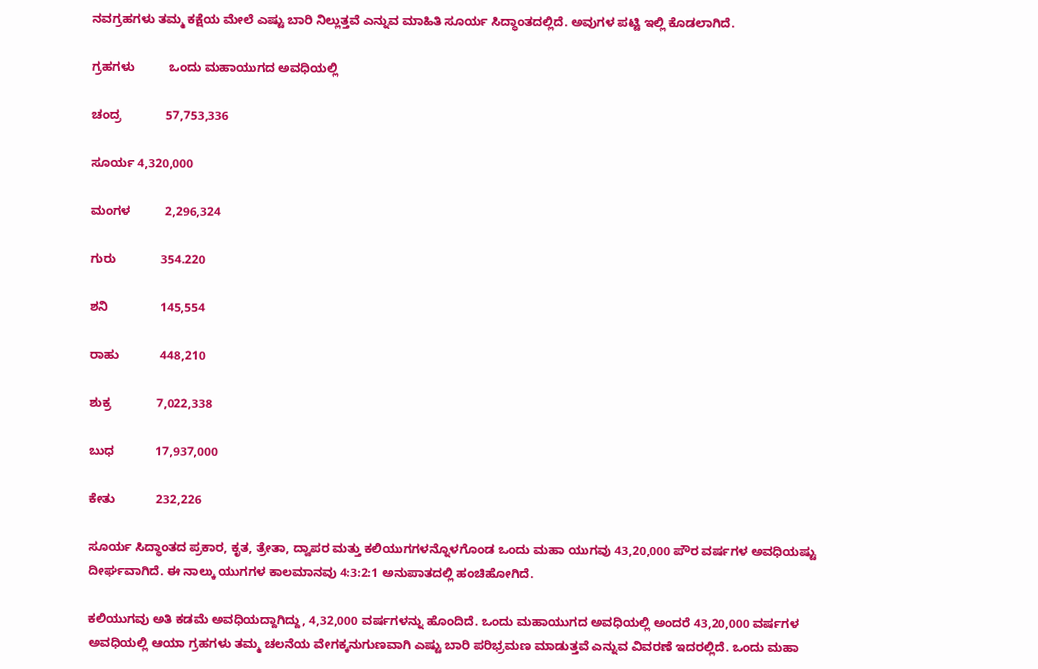ನವಗ್ರಹಗಳು ತಮ್ಮ ಕಕ್ಷೆಯ ಮೇಲೆ ಎಷ್ಟು ಬಾರಿ ನಿಲ್ಲುತ್ತವೆ ಎನ್ನುವ ಮಾಹಿತಿ ಸೂರ್ಯ ಸಿದ್ಧಾಂತದಲ್ಲಿದೆ. ಅವುಗಳ ಪಟ್ಟಿ ಇಲ್ಲಿ ಕೊಡಲಾಗಿದೆ.

ಗ್ರಹಗಳು          ಒಂದು ಮಹಾಯುಗದ ಅವಧಿಯಲ್ಲಿ

ಚಂದ್ರ             57,753,336

ಸೂರ್ಯ 4,320,000

ಮಂಗಳ          2,296,324

ಗುರು             354.220

ಶನಿ               145,554

ರಾಹು            448,210

ಶುಕ್ರ             7,022,338

ಬುಧ            17,937,000

ಕೇತು            232,226

ಸೂರ್ಯ ಸಿದ್ಧಾಂತದ ಪ್ರಕಾರ, ಕೃತ, ತ್ರೇತಾ, ದ್ವಾಪರ ಮತ್ತು ಕಲಿಯುಗಗಳನ್ನೊಳಗೊಂಡ ಒಂದು ಮಹಾ ಯುಗವು 43,20,000 ಪೌರ ವರ್ಷಗಳ ಅವಧಿಯಷ್ಟು ದೀರ್ಘವಾಗಿದೆ. ಈ ನಾಲ್ಕು ಯುಗಗಳ ಕಾಲಮಾನವು 4:3:2:1 ಅನುಪಾತದಲ್ಲಿ ಹಂಚಿಹೋಗಿದೆ.

ಕಲಿಯುಗವು ಅತಿ ಕಡಮೆ ಅವಧಿಯದ್ದಾಗಿದ್ದು, 4,32,000 ವರ್ಷಗಳನ್ನು ಹೊಂದಿದೆ. ಒಂದು ಮಹಾಯುಗದ ಅವಧಿಯಲ್ಲಿ ಅಂದರೆ 43,20,000 ವರ್ಷಗಳ ಅವಧಿಯಲ್ಲಿ ಆಯಾ ಗ್ರಹಗಳು ತಮ್ಮ ಚಲನೆಯ ವೇಗಕ್ಕನುಗುಣವಾಗಿ ಎಷ್ಟು ಬಾರಿ ಪರಿಭ್ರಮಣ ಮಾಡುತ್ತವೆ ಎನ್ನುವ ವಿವರಣೆ ಇದರಲ್ಲಿದೆ. ಒಂದು ಮಹಾ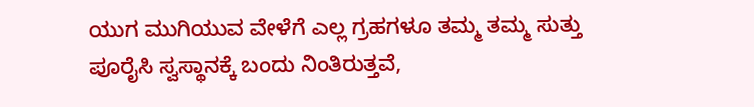ಯುಗ ಮುಗಿಯುವ ವೇಳೆಗೆ ಎಲ್ಲ ಗ್ರಹಗಳೂ ತಮ್ಮ ತಮ್ಮ ಸುತ್ತು ಪೂರೈಸಿ ಸ್ವಸ್ಥಾನಕ್ಕೆ ಬಂದು ನಿಂತಿರುತ್ತವೆ,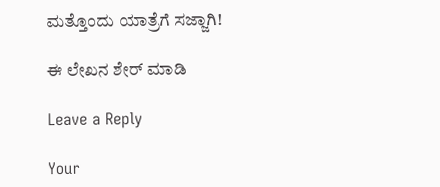ಮತ್ತೊಂದು ಯಾತ್ರೆಗೆ ಸಜ್ಜಾಗಿ!

ಈ ಲೇಖನ ಶೇರ್ ಮಾಡಿ

Leave a Reply

Your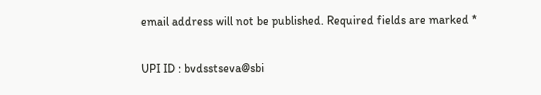email address will not be published. Required fields are marked *

UPI ID : bvdsstseva@sbi